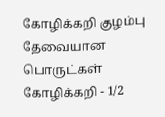கோழிக்கறி குழம்பு தேவையான பொருட்கள் கோழிக்கறி - 1/2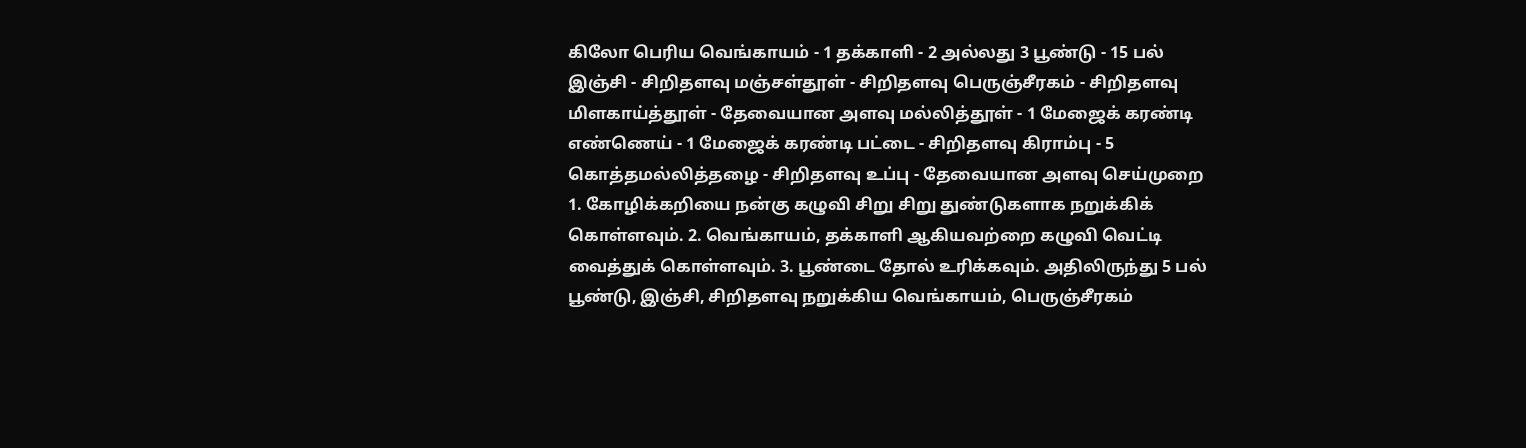கிலோ பெரிய வெங்காயம் - 1 தக்காளி - 2 அல்லது 3 பூண்டு - 15 பல் இஞ்சி - சிறிதளவு மஞ்சள்தூள் - சிறிதளவு பெருஞ்சீரகம் - சிறிதளவு மிளகாய்த்தூள் - தேவையான அளவு மல்லித்தூள் - 1 மேஜைக் கரண்டி எண்ணெய் - 1 மேஜைக் கரண்டி பட்டை - சிறிதளவு கிராம்பு - 5 கொத்தமல்லித்தழை - சிறிதளவு உப்பு - தேவையான அளவு செய்முறை 1. கோழிக்கறியை நன்கு கழுவி சிறு சிறு துண்டுகளாக நறுக்கிக் கொள்ளவும். 2. வெங்காயம், தக்காளி ஆகியவற்றை கழுவி வெட்டி வைத்துக் கொள்ளவும். 3. பூண்டை தோல் உரிக்கவும். அதிலிருந்து 5 பல் பூண்டு, இஞ்சி, சிறிதளவு நறுக்கிய வெங்காயம், பெருஞ்சீரகம்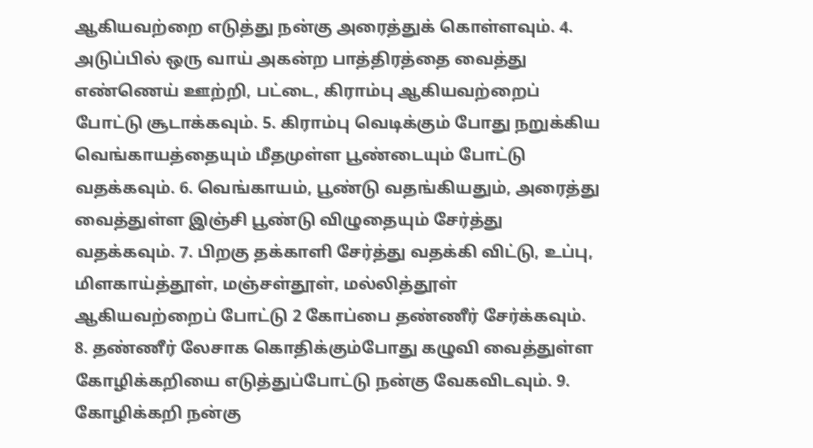ஆகியவற்றை எடுத்து நன்கு அரைத்துக் கொள்ளவும். 4. அடுப்பில் ஒரு வாய் அகன்ற பாத்திரத்தை வைத்து எண்ணெய் ஊற்றி, பட்டை, கிராம்பு ஆகியவற்றைப் போட்டு சூடாக்கவும். 5. கிராம்பு வெடிக்கும் போது நறுக்கிய வெங்காயத்தையும் மீதமுள்ள பூண்டையும் போட்டு வதக்கவும். 6. வெங்காயம், பூண்டு வதங்கியதும், அரைத்து வைத்துள்ள இஞ்சி பூண்டு விழுதையும் சேர்த்து வதக்கவும். 7. பிறகு தக்காளி சேர்த்து வதக்கி விட்டு, உப்பு, மிளகாய்த்தூள், மஞ்சள்தூள், மல்லித்தூள் ஆகியவற்றைப் போட்டு 2 கோப்பை தண்ணீர் சேர்க்கவும். 8. தண்ணீர் லேசாக கொதிக்கும்போது கழுவி வைத்துள்ள கோழிக்கறியை எடுத்துப்போட்டு நன்கு வேகவிடவும். 9. கோழிக்கறி நன்கு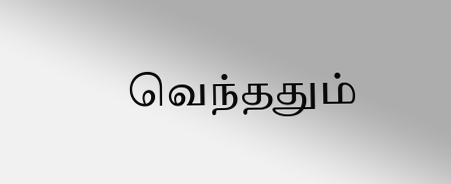வெந்ததும்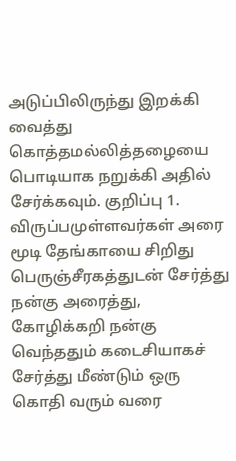அடுப்பிலிருந்து இறக்கி வைத்து கொத்தமல்லித்தழையை பொடியாக நறுக்கி அதில் சேர்க்கவும். குறிப்பு 1. விருப்பமுள்ளவர்கள் அரை மூடி தேங்காயை சிறிது பெருஞ்சீரகத்துடன் சேர்த்து நன்கு அரைத்து, கோழிக்கறி நன்கு வெந்ததும் கடைசியாகச் சேர்த்து மீண்டும் ஒரு கொதி வரும் வரை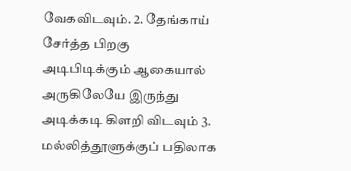வேகவிடவும். 2. தேங்காய் சேர்த்த பிறகு அடிபிடிக்கும் ஆகையால் அருகிலேயே இருந்து அடிக்கடி கிளறி விடவும் 3. மல்லித்தூளுக்குப் பதிலாக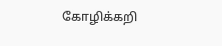கோழிக்கறி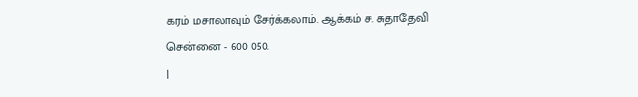கரம் மசாலாவும் சேர்க்கலாம். ஆக்கம் ச. சுதாதேவி
சென்னை - 600 050.
|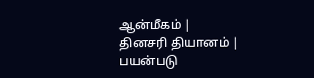ஆன்மீகம் |
தினசரி தியானம் |
பயன்படு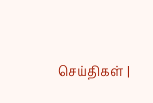செய்திகள் |